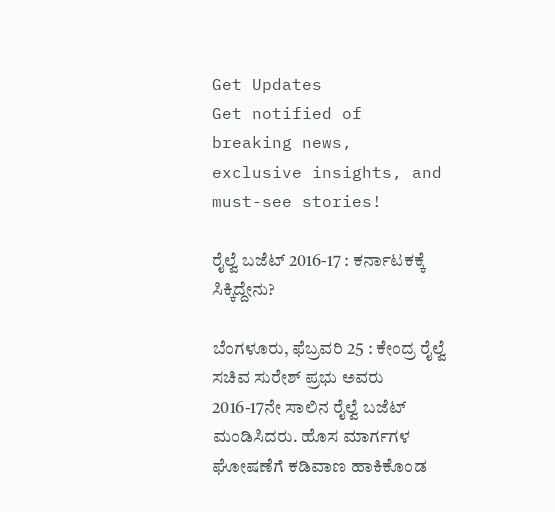Get Updates
Get notified of breaking news, exclusive insights, and must-see stories!

ರೈಲ್ವೆ ಬಜೆಟ್‌ 2016-17 : ಕರ್ನಾಟಕಕ್ಕೆ ಸಿಕ್ಕಿದ್ದೇನು?

ಬೆಂಗಳೂರು, ಫೆಬ್ರವರಿ 25 : ಕೇಂದ್ರ ರೈಲ್ವೆ ಸಚಿವ ಸುರೇಶ್ ಪ್ರಭು ಅವರು 2016-17ನೇ ಸಾಲಿನ ರೈಲ್ವೆ ಬಜೆಟ್ ಮಂಡಿಸಿದರು. ಹೊಸ ಮಾರ್ಗಗಳ ಘೋಷಣೆಗೆ ಕಡಿವಾಣ ಹಾಕಿಕೊಂಡ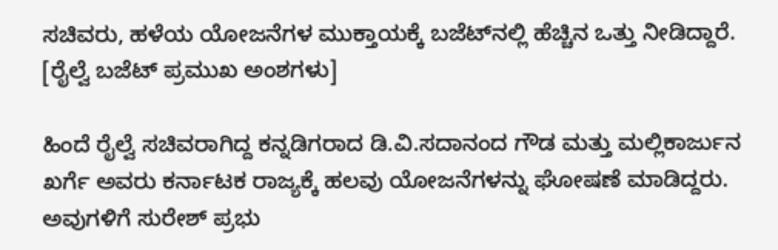ಸಚಿವರು, ಹಳೆಯ ಯೋಜನೆಗಳ ಮುಕ್ತಾಯಕ್ಕೆ ಬಜೆಟ್‌ನಲ್ಲಿ ಹೆಚ್ಚಿನ ಒತ್ತು ನೀಡಿದ್ದಾರೆ. [ರೈಲ್ವೆ ಬಜೆಟ್ ಪ್ರಮುಖ ಅಂಶಗಳು]

ಹಿಂದೆ ರೈಲ್ವೆ ಸಚಿವರಾಗಿದ್ದ ಕನ್ನಡಿಗರಾದ ಡಿ.ವಿ.ಸದಾನಂದ ಗೌಡ ಮತ್ತು ಮಲ್ಲಿಕಾರ್ಜುನ ಖರ್ಗೆ ಅವರು ಕರ್ನಾಟಕ ರಾಜ್ಯಕ್ಕೆ ಹಲವು ಯೋಜನೆಗಳನ್ನು ಘೋಷಣೆ ಮಾಡಿದ್ದರು. ಅವುಗಳಿಗೆ ಸುರೇಶ್ ಪ್ರಭು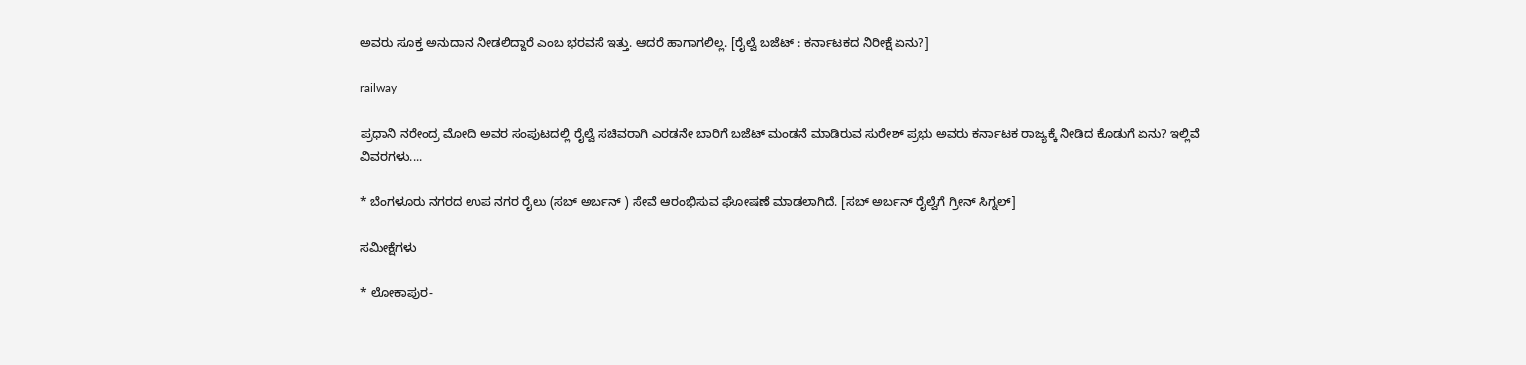ಅವರು ಸೂಕ್ತ ಅನುದಾನ ನೀಡಲಿದ್ದಾರೆ ಎಂಬ ಭರವಸೆ ಇತ್ತು. ಆದರೆ ಹಾಗಾಗಲಿಲ್ಲ. [ರೈಲ್ವೆ ಬಜೆಟ್ : ಕರ್ನಾಟಕದ ನಿರೀಕ್ಷೆ ಏನು?]

railway

ಪ್ರಧಾನಿ ನರೇಂದ್ರ ಮೋದಿ ಅವರ ಸಂಪುಟದಲ್ಲಿ ರೈಲ್ವೆ ಸಚಿವರಾಗಿ ಎರಡನೇ ಬಾರಿಗೆ ಬಜೆಟ್ ಮಂಡನೆ ಮಾಡಿರುವ ಸುರೇಶ್ ಪ್ರಭು ಅವರು ಕರ್ನಾಟಕ ರಾಜ್ಯಕ್ಕೆ ನೀಡಿದ ಕೊಡುಗೆ ಏನು? ಇಲ್ಲಿವೆ ವಿವರಗಳು....

* ಬೆಂಗಳೂರು ನಗರದ ಉಪ ನಗರ ರೈಲು (ಸಬ್ ಅರ್ಬನ್ ) ಸೇವೆ ಆರಂಭಿಸುವ ಘೋಷಣೆ ಮಾಡಲಾಗಿದೆ. [ಸಬ್ ಅರ್ಬನ್ ರೈಲ್ವೆಗೆ ಗ್ರೀನ್ ಸಿಗ್ನಲ್]

ಸಮೀಕ್ಷೆಗಳು

* ಲೋಕಾಪುರ-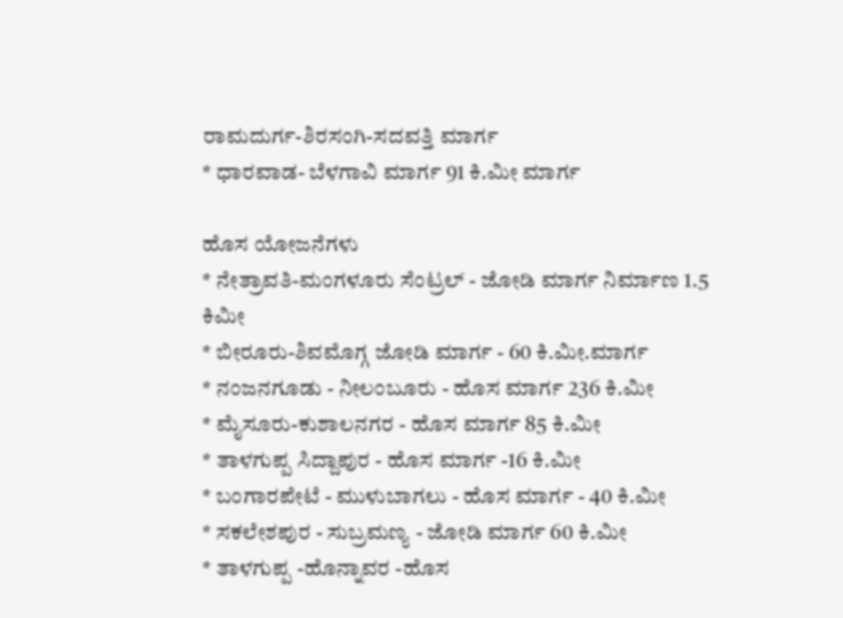ರಾಮದುರ್ಗ-ಶಿರಸಂಗಿ-ಸದವತ್ತಿ ಮಾರ್ಗ
* ಧಾರವಾಡ- ಬೆಳಗಾವಿ ಮಾರ್ಗ 91 ಕಿ.ಮೀ ಮಾರ್ಗ

ಹೊಸ ಯೋಜನೆಗಳು
* ನೇತ್ರಾವತಿ-ಮಂಗಳೂರು ಸೆಂಟ್ರಲ್ - ಜೋಡಿ ಮಾರ್ಗ ನಿರ್ಮಾಣ 1.5 ಕಿಮೀ
* ಬೀರೂರು-ಶಿವಮೊಗ್ಗ ಜೋಡಿ ಮಾರ್ಗ - 60 ಕಿ.ಮೀ.ಮಾರ್ಗ
* ನಂಜನಗೂಡು - ನೀಲಂಬೂರು - ಹೊಸ ಮಾರ್ಗ 236 ಕಿ.ಮೀ
* ಮೈಸೂರು-ಕುಶಾಲನಗರ - ಹೊಸ ಮಾರ್ಗ 85 ಕಿ.ಮೀ
* ತಾಳಗುಪ್ಪ ಸಿದ್ದಾಪುರ - ಹೊಸ ಮಾರ್ಗ -16 ಕಿ.ಮೀ
* ಬಂಗಾರಪೇಟೆ - ಮುಳುಬಾಗಲು - ಹೊಸ ಮಾರ್ಗ - 40 ಕಿ.ಮೀ
* ಸಕಲೇಶಪುರ - ಸುಬ್ರಮಣ್ಯ - ಜೋಡಿ ಮಾರ್ಗ 60 ಕಿ.ಮೀ
* ತಾಳಗುಪ್ಪ -ಹೊನ್ನಾವರ -ಹೊಸ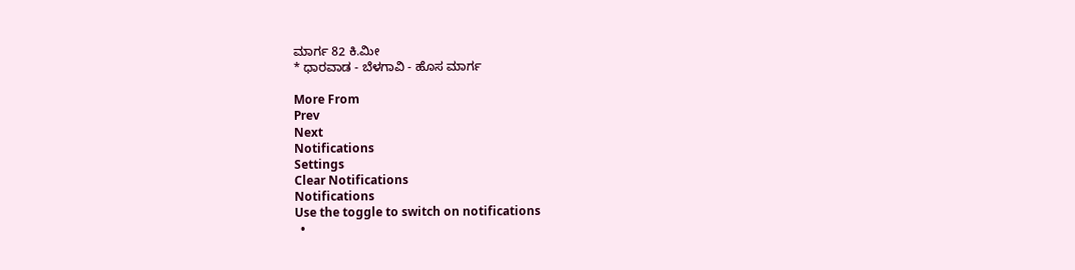ಮಾರ್ಗ 82 ಕಿ.ಮೀ
* ಧಾರವಾಡ - ಬೆಳಗಾವಿ - ಹೊಸ ಮಾರ್ಗ

More From
Prev
Next
Notifications
Settings
Clear Notifications
Notifications
Use the toggle to switch on notifications
  •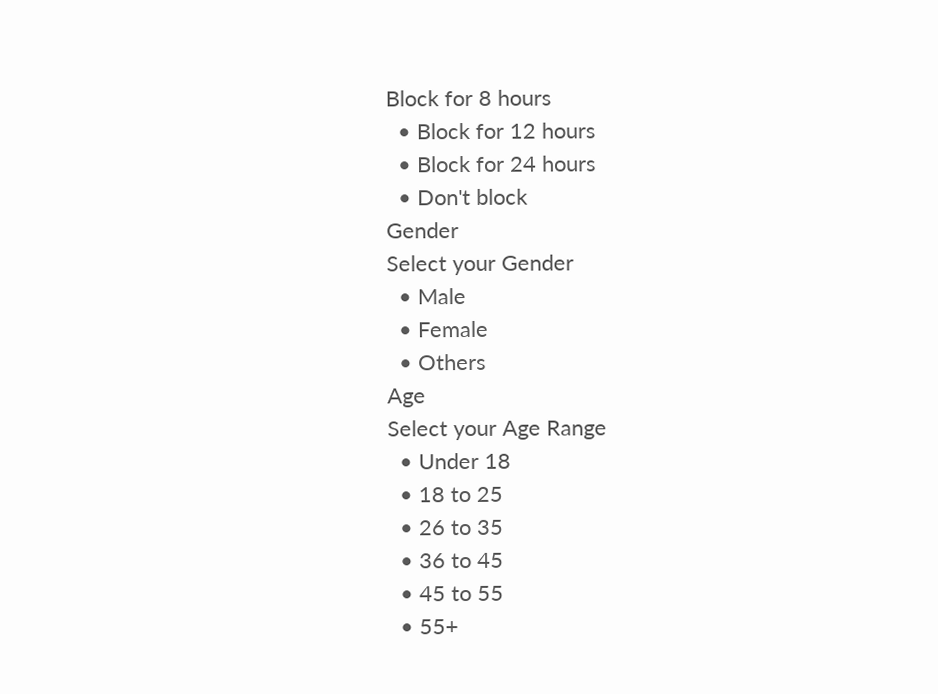Block for 8 hours
  • Block for 12 hours
  • Block for 24 hours
  • Don't block
Gender
Select your Gender
  • Male
  • Female
  • Others
Age
Select your Age Range
  • Under 18
  • 18 to 25
  • 26 to 35
  • 36 to 45
  • 45 to 55
  • 55+